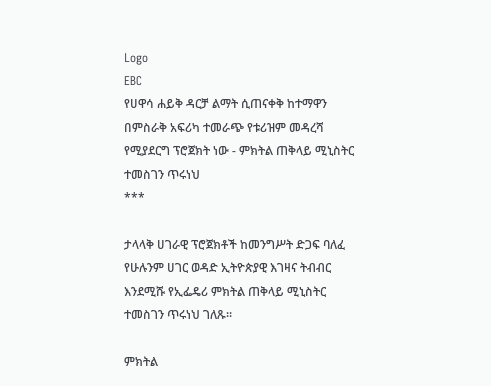Logo
EBC
የሀዋሳ ሐይቅ ዳርቻ ልማት ሲጠናቀቅ ከተማዋን በምስራቅ አፍሪካ ተመራጭ የቱሪዝም መዳረሻ የሚያደርግ ፕሮጀክት ነው - ምክትል ጠቅላይ ሚኒስትር ተመስገን ጥሩነህ
***

ታላላቅ ሀገራዊ ፕሮጀክቶች ከመንግሥት ድጋፍ ባለፈ የሁሉንም ሀገር ወዳድ ኢትዮጵያዊ እገዛና ትብብር እንደሚሹ የኢፌዴሪ ምክትል ጠቅላይ ሚኒስትር ተመስገን ጥሩነህ ገለጹ።

ምክትል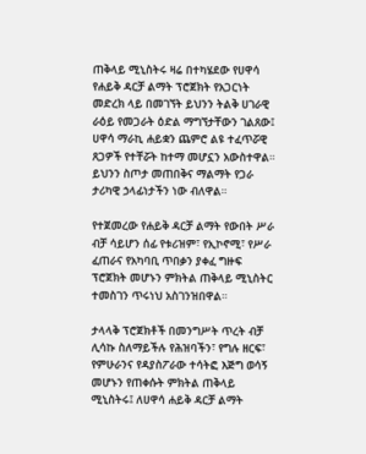ጠቅላይ ሚኒስትሩ ዛሬ በተካሄደው የሀዋሳ የሐይቅ ዳርቻ ልማት ፕሮጀክት የአጋርነት መድረክ ላይ በመገኘት ይህንን ትልቅ ሀገራዊ ራዕይ የመጋራት ዕድል ማግኘታቸውን ገልጸው፤ ሀዋሳ ማራኪ ሐይቋን ጨምሮ ልዩ ተፈጥሯዊ ጸጋዎች የተቸሯት ከተማ መሆኗን አውስተዋል። ይህንን ስጦታ መጠበቅና ማልማት የጋራ ታሪካዊ ኃላፊነታችን ነው ብለዋል።

የተጀመረው የሐይቅ ዳርቻ ልማት የውበት ሥራ ብቻ ሳይሆን ሰፊ የቱሪዝም፣ የኢኮኖሚ፣ የሥራ ፈጠራና የአካባቢ ጥበቃን ያቀፈ ግዙፍ ፕሮጀክት መሆኑን ምክትል ጠቅላይ ሚኒስትር ተመስገን ጥሩነህ አስገንዝበዋል።

ታላላቅ ፕሮጀክቶች በመንግሥት ጥረት ብቻ ሊሳኩ ስለማይችሉ የሕዝባችን፣ የግሉ ዘርፍ፣ የምሁራንና የዳያስፖራው ተሳትፎ እጅግ ወሳኝ መሆኑን የጠቀሱት ምክትል ጠቅላይ ሚኒስትሩ፤ ለሀዋሳ ሐይቅ ዳርቻ ልማት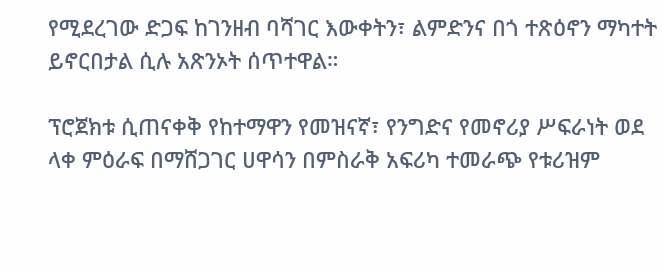የሚደረገው ድጋፍ ከገንዘብ ባሻገር እውቀትን፣ ልምድንና በጎ ተጽዕኖን ማካተት ይኖርበታል ሲሉ አጽንኦት ሰጥተዋል።

ፕሮጀክቱ ሲጠናቀቅ የከተማዋን የመዝናኛ፣ የንግድና የመኖሪያ ሥፍራነት ወደ ላቀ ምዕራፍ በማሸጋገር ሀዋሳን በምስራቅ አፍሪካ ተመራጭ የቱሪዝም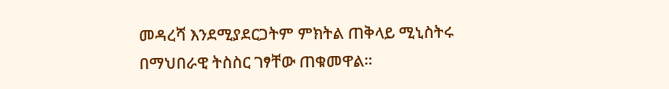መዳረሻ እንደሚያደርጋትም ምክትል ጠቅላይ ሚኒስትሩ በማህበራዊ ትስስር ገፃቸው ጠቁመዋል።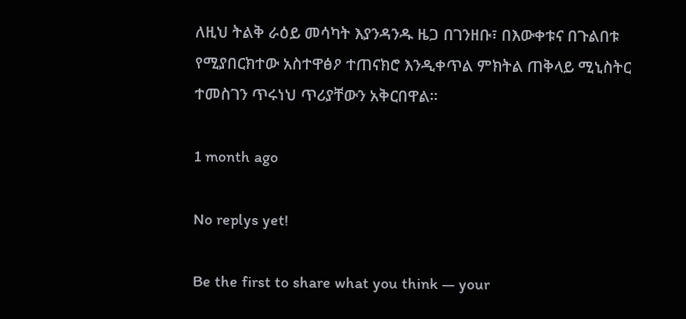ለዚህ ትልቅ ራዕይ መሳካት እያንዳንዱ ዜጋ በገንዘቡ፣ በእውቀቱና በጉልበቱ የሚያበርክተው አስተዋፅዖ ተጠናክሮ እንዲቀጥል ምክትል ጠቅላይ ሚኒስትር ተመስገን ጥሩነህ ጥሪያቸውን አቅርበዋል።

1 month ago

No replys yet!

Be the first to share what you think — your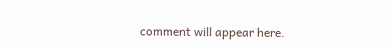comment will appear here.